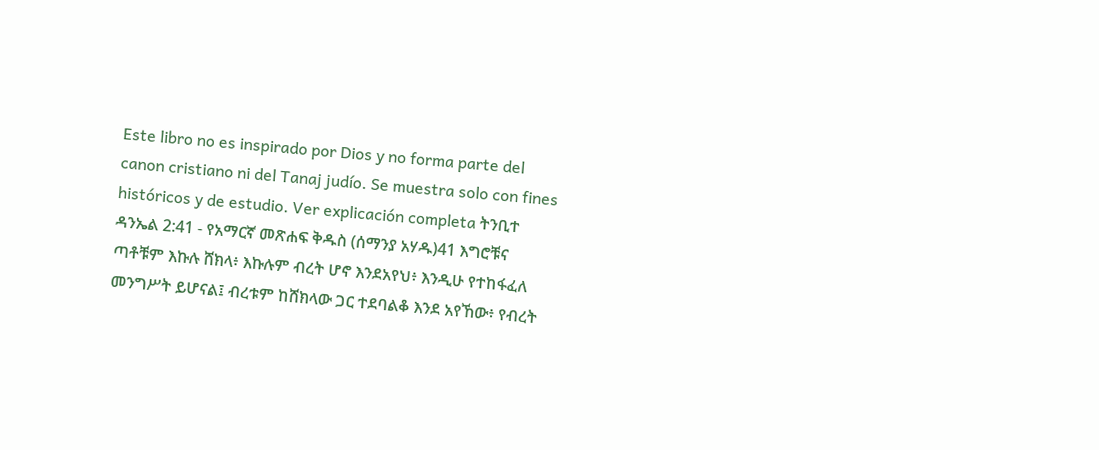Este libro no es inspirado por Dios y no forma parte del canon cristiano ni del Tanaj judío. Se muestra solo con fines históricos y de estudio. Ver explicación completa ትንቢተ ዳንኤል 2:41 - የአማርኛ መጽሐፍ ቅዱስ (ሰማንያ አሃዱ)41 እግሮቹና ጣቶቹም እኩሉ ሸክላ፥ እኩሉም ብረት ሆኖ እንደአየህ፥ እንዲሁ የተከፋፈለ መንግሥት ይሆናል፤ ብረቱም ከሸክላው ጋር ተደባልቆ እንደ አየኸው፥ የብረት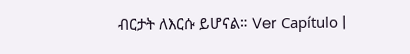ብርታት ለእርሱ ይሆናል። Ver Capítulo |